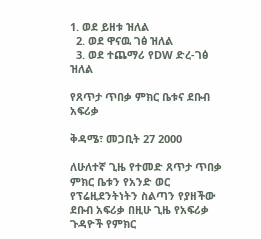1. ወደ ይዘቱ ዝለል
  2. ወደ ዋናዉ ገፅ ዝለል
  3. ወደ ተጨማሪ የDW ድረ-ገፅ ዝለል

የጸጥታ ጥበቃ ምክር ቤቱና ደቡብ አፍሪቃ

ቅዳሜ፣ መጋቢት 27 2000

ለሁለተኛ ጊዜ የተመድ ጸጥታ ጥበቃ ምክር ቤቱን የአንድ ወር የፕሬዚደንትነትን ስልጣን የያዘችው ደቡብ አፍሪቃ በዚሁ ጊዜ የአፍሪቃ ጉዳዮች የምክር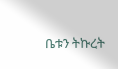ቤቱን ትኩረት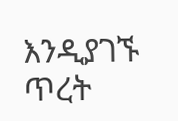እንዲያገኙ ጥረት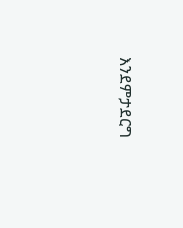እንደምታደርግ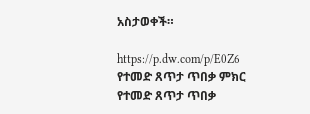አስታወቀች።

https://p.dw.com/p/E0Z6
የተመድ ጸጥታ ጥበቃ ምክር
የተመድ ጸጥታ ጥበቃ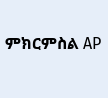ምክርምስል AP